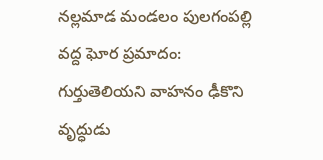నల్లమాడ మండలం పులగంపల్లి వద్ద ఘోర ప్రమాదం: గుర్తుతెలియని వాహనం ఢీకొని వృద్ధుడు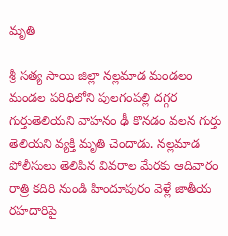మృతి

శ్రీ సత్య సాయి జిల్లా నల్లమాడ మండలం మండల పరిధిలోని పులగంపల్లి దగ్గర గుర్తుతెలియని వాహనం ఢీ కొనడం వలన గుర్తు తెలియని వ్యక్తి మృతి చెందాడు. నల్లమాడ పోలీసులు తెలిపిన వివరాల మేరకు ఆదివారం రాత్రి కదిరి నుండి హిందూపురం వెళ్లే జాతీయ రహదారిపై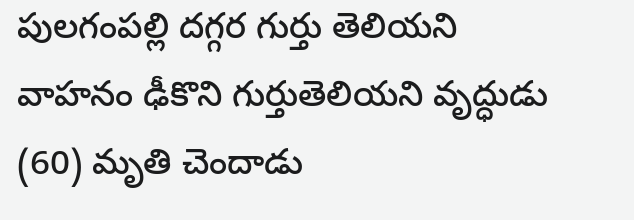పులగంపల్లి దగ్గర గుర్తు తెలియని వాహనం ఢీకొని గుర్తుతెలియని వృద్ధుడు (60) మృతి చెందాడు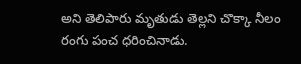అని తెలిపారు మృతుడు తెల్లని చొక్కా నీలం రంగు పంచ ధరించినాడు.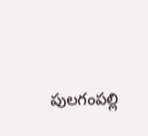పులగంపల్లి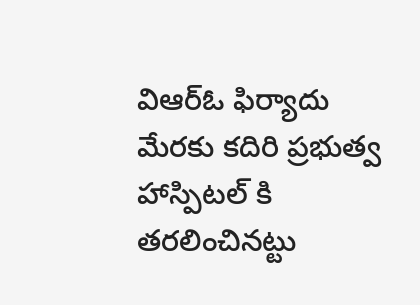విఆర్ఓ ఫిర్యాదు మేరకు కదిరి ప్రభుత్వ హాస్పిటల్ కి తరలించినట్టు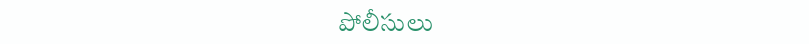పోలీసులు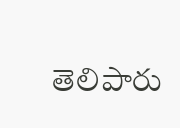తెలిపారు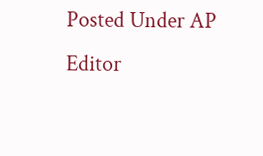Posted Under AP
Editor